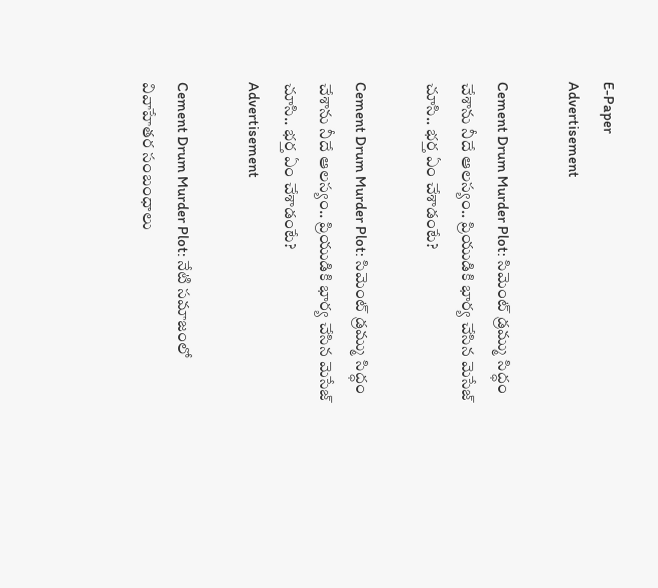E-Paper
Advertisement

Cement Drum Murder Plot: సిమెంట్ డ్రమ్ము సిద్ధం చేశాను నీదే ఆలస్యం.. ప్రియుడికి భార్య చేసిన మెసేజ్ చూసి.. భ‌ర్త ఏం చేశాడంటే?

Cement Drum Murder Plot: సిమెంట్ డ్రమ్ము సిద్ధం చేశాను నీదే ఆలస్యం.. ప్రియుడికి భార్య చేసిన మెసేజ్ చూసి.. భ‌ర్త ఏం చేశాడంటే?
Advertisement

Cement Drum Murder Plot: నేటి సమాజంలో వివాహేతర సంబంధాలు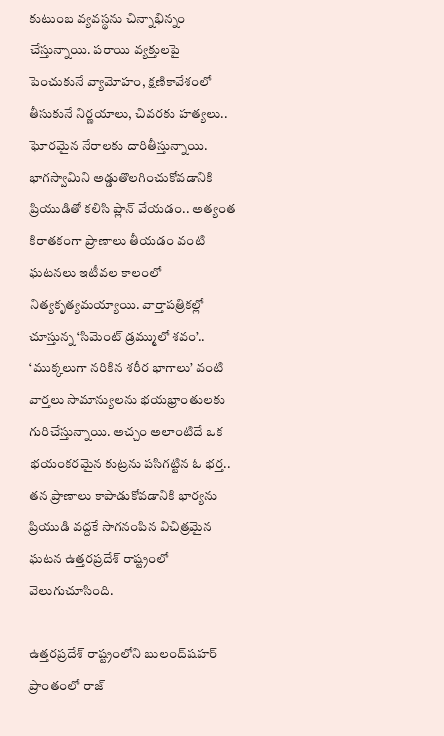కుటుంబ వ్యవస్థను చిన్నాభిన్నం చేస్తున్నాయి. పరాయి వ్యక్తులపై పెంచుకునే వ్యామోహం, క్షణికావేశంలో తీసుకునే నిర్ణయాలు, చివరకు హత్యలు.. ఘోరమైన నేరాలకు దారితీస్తున్నాయి. భాగస్వామిని అడ్డుతొలగించుకోవడానికి ప్రియుడితో కలిసి ప్లాన్ వేయ‌డం.. అత్యంత కిరాతకంగా ప్రాణాలు తీయడం వంటి ఘటనలు ఇటీవల కాలంలో నిత్యకృత్యమయ్యాయి. వార్తాపత్రికల్లో చూస్తున్న ‘సిమెంట్ డ్రమ్ములో శవం’.. ‘ముక్కలుగా నరికిన శరీర భాగాలు’ వంటి వార్తలు సామాన్యులను భయభ్రాంతులకు గురిచేస్తున్నాయి. అచ్చం అలాంటిదే ఒక భయంకరమైన కుట్రను పసిగట్టిన ఓ భర్త.. తన ప్రాణాలు కాపాడుకోవడానికి భార్యను ప్రియుడి వద్దకే సాగనంపిన విచిత్రమైన ఘటన ఉత్తరప్రదేశ్ రాష్ట్రంలో వెలుగుచూసింది.

ఉత్తరప్రదేశ్ రాష్ట్రంలోని బులంద్‌షహర్ ప్రాంతంలో రాజ్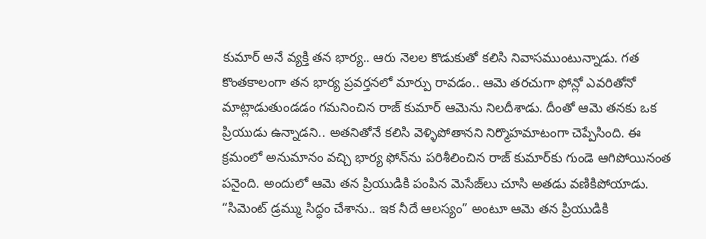కుమార్ అనే వ్యక్తి తన భార్య.. ఆరు నెలల కొడుకుతో కలిసి నివాసముంటున్నాడు. గత కొంతకాలంగా తన భార్య ప్రవర్తనలో మార్పు రావడం.. ఆమె తరచుగా ఫోన్లో ఎవరితోనో మాట్లాడుతుండడం గమనించిన రాజ్ కుమార్ ఆమెను నిలదీశాడు. దీంతో ఆమె తనకు ఒక ప్రియుడు ఉన్నాడని.. అతనితోనే కలిసి వెళ్ళిపోతానని నిర్మొహమాటంగా చెప్పేసింది. ఈ క్రమంలో అనుమానం వచ్చి భార్య ఫోన్‌ను పరిశీలించిన రాజ్ కుమార్‌కు గుండె ఆగిపోయినంత పనైంది. అందులో ఆమె తన ప్రియుడికి పంపిన మెసేజ్‌లు చూసి అతడు వణికిపోయాడు. “సిమెంట్ డ్రమ్ము సిద్ధం చేశాను.. ఇక నీదే ఆలస్యం” అంటూ ఆమె తన ప్రియుడికి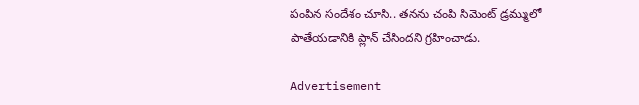పంపిన సందేశం చూసి.. తనను చంపి సిమెంట్ డ్రమ్ములో పాతేయడానికి ప్లాన్ చేసిందని గ్రహించాడు.

Advertisement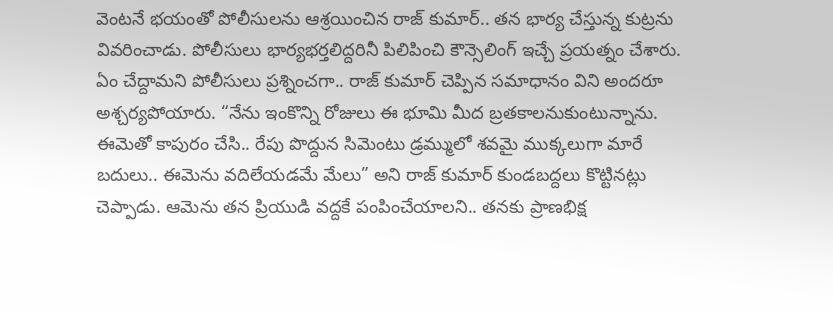వెంటనే భయంతో పోలీసులను ఆశ్రయించిన రాజ్ కుమార్.. తన భార్య చేస్తున్న కుట్రను వివరించాడు. పోలీసులు భార్యభర్తలిద్దరినీ పిలిపించి కౌన్సెలింగ్ ఇచ్చే ప్రయత్నం చేశారు. ఏం చేద్దామని పోలీసులు ప్రశ్నించగా.. రాజ్ కుమార్ చెప్పిన సమాధానం విని అందరూ అశ్చర్యపోయారు. “నేను ఇంకొన్ని రోజులు ఈ భూమి మీద బ్రతకాలనుకుంటున్నాను. ఈమెతో కాపురం చేసి.. రేపు పొద్దున సిమెంటు డ్రమ్ములో శవమై ముక్కలుగా మారే బదులు.. ఈమెను వదిలేయడమే మేలు” అని రాజ్ కుమార్ కుండబద్దలు కొట్టినట్లు చెప్పాడు. ఆమెను తన ప్రియుడి వద్దకే పంపించేయాలని.. తనకు ప్రాణభిక్ష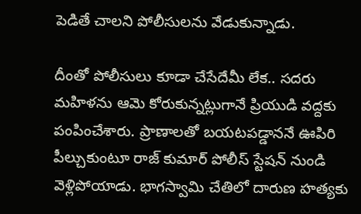పెడితే చాలని పోలీసులను వేడుకున్నాడు.

దీంతో పోలీసులు కూడా చేసేదేమీ లేక.. సదరు మహిళను ఆమె కోరుకున్నట్లుగానే ప్రియుడి వద్దకు పంపించేశారు. ప్రాణాలతో బయటపడ్డాననే ఊపిరి పీల్చుకుంటూ రాజ్ కుమార్ పోలీస్ స్టేషన్ నుండి వెళ్లిపోయాడు. భాగస్వామి చేతిలో దారుణ హత్యకు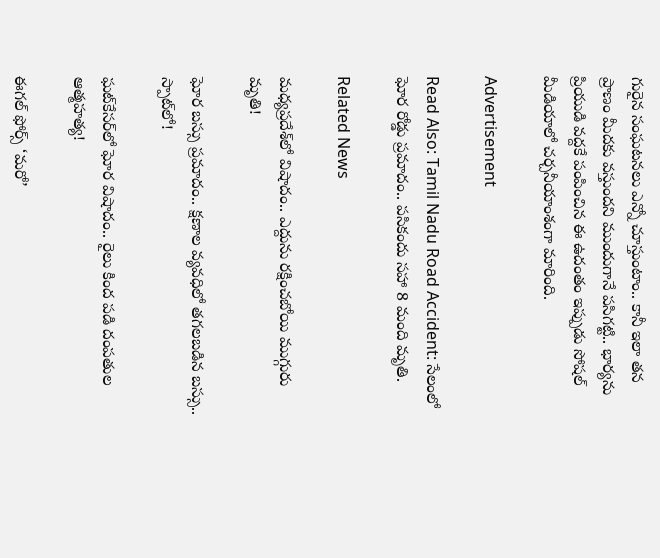గురైన సంఘటనలు ఎన్నో చూస్తుంటాం.. కానీ ఇలా తన ప్రాణం మీదకు వస్తుందని ముందుగానే పసిగట్టి.. భార్యను ప్రియుడి వద్దకే పంపించిన ఈ ఉదంతం ఇప్పుడు సోషల్ మీడియాలో చర్చనీయాంశంగా మారింది.

Advertisement

Read Also: Tamil Nadu Road Accident: సేలంలో ఘోర రోడ్డు ప్రమాదం.. పసికందు సహా 8 మంది మృతి.

Related News

మధ్యప్రదేశ్‌లో విషాదం.. ఎద్దును రక్షించబోయి ముగ్గురు మృతి!

ఘోర బస్సు ప్రమాదం.. క్షణాల వ్యవధిలో తగలబడిన బస్సు.. స్పాట్‌లో!

ఘట్‌కేసర్‌లో ఘోర విషాదం.. రైలు కింద పడి దంపతుల ఆత్మహత్య!

ఈగల్ ఫోర్స్ ‘మరో’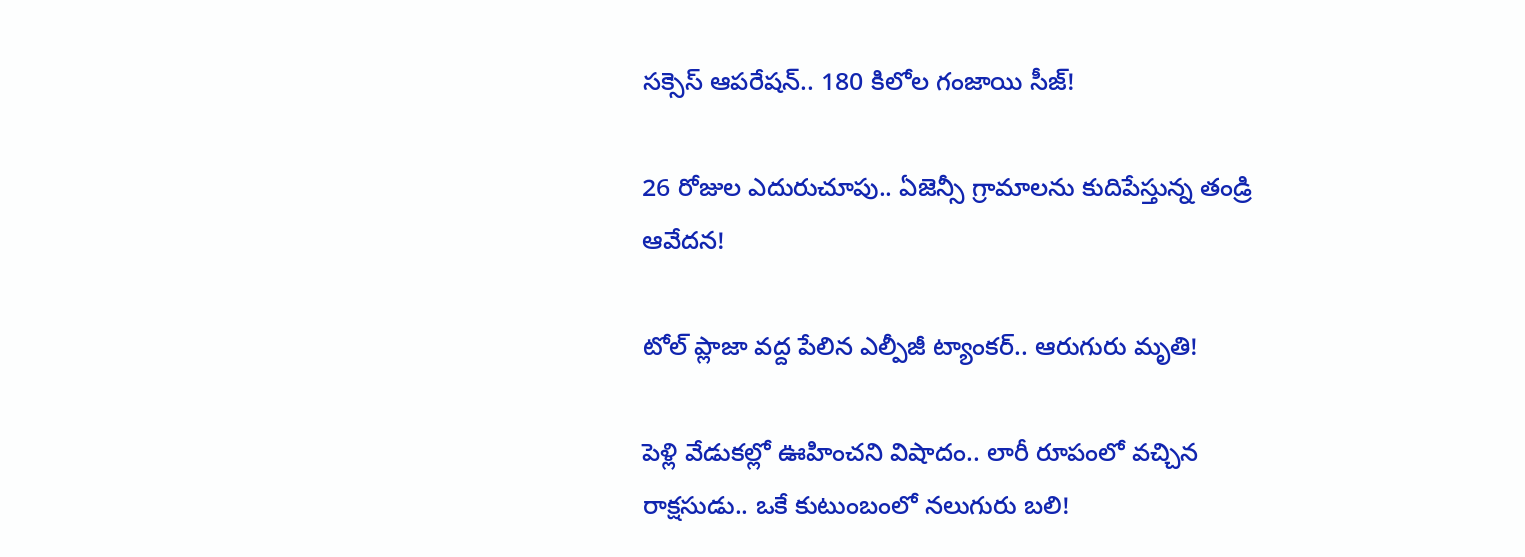సక్సెస్ ఆపరేషన్.. 180 కిలోల గంజాయి సీజ్!

26 రోజుల ఎదురుచూపు.. ఏజెన్సీ గ్రామాలను కుదిపేస్తున్న తండ్రి ఆవేదన!

టోల్ ప్లాజా వద్ద పేలిన ఎల్పీజీ ట్యాంకర్.. ఆరుగురు మృతి!

పెళ్లి వేడుకల్లో ఊహించని విషాదం.. లారీ రూపంలో వచ్చిన రాక్షసుడు.. ఒకే కుటుంబంలో నలుగురు బలి!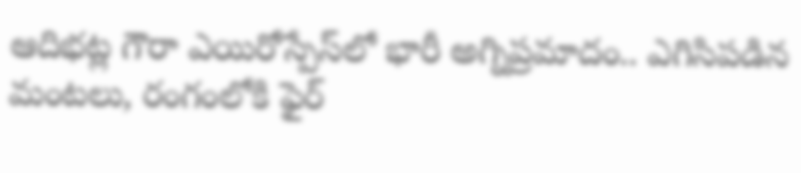ఆదిభట్ల గౌరా ఎయిరోస్పేస్‌లో భారీ అగ్నిప్రమాదం.. ఎగిసిపడిన మంటలు, రంగంలోకి ఫైర్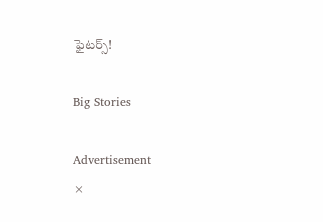ఫైటర్స్!

Big Stories

Advertisement
×